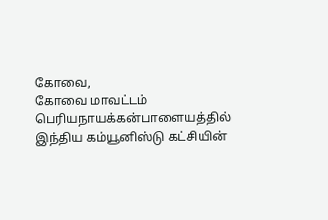கோவை,
கோவை மாவட்டம் பெரியநாயக்கன்பாளையத்தில் இந்திய கம்யூனிஸ்டு கட்சியின்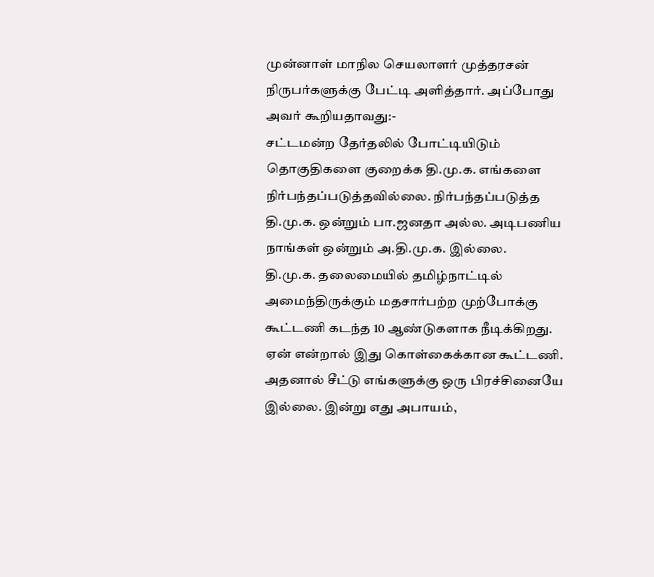முன்னாள் மாநில செயலாளர் முத்தரசன் நிருபர்களுக்கு பேட்டி அளித்தார். அப்போது அவர் கூறியதாவது:-
சட்டமன்ற தேர்தலில் போட்டியிடும் தொகுதிகளை குறைக்க தி.மு.க. எங்களை நிர்பந்தப்படுத்தவில்லை. நிர்பந்தப்படுத்த தி.மு.க. ஒன்றும் பா.ஜனதா அல்ல. அடிபணிய நாங்கள் ஒன்றும் அ.தி.மு.க. இல்லை.
தி.மு.க. தலைமையில் தமிழ்நாட்டில் அமைந்திருக்கும் மதசார்பற்ற முற்போக்கு கூட்டணி கடந்த 10 ஆண்டுகளாக நீடிக்கிறது. ஏன் என்றால் இது கொள்கைக்கான கூட்டணி. அதனால் சீட்டு எங்களுக்கு ஒரு பிரச்சினையே இல்லை. இன்று எது அபாயம்,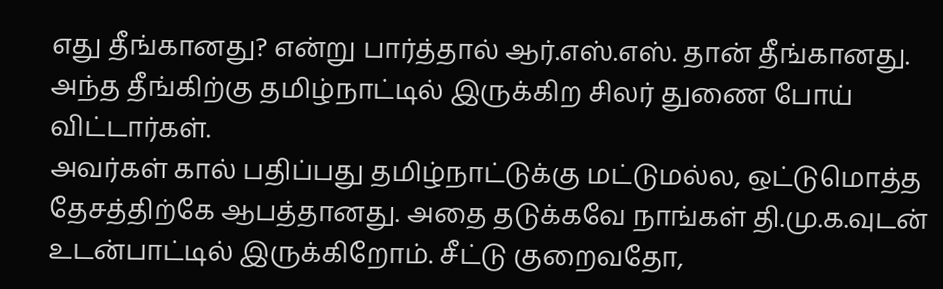எது தீங்கானது? என்று பார்த்தால் ஆர்.எஸ்.எஸ். தான் தீங்கானது. அந்த தீங்கிற்கு தமிழ்நாட்டில் இருக்கிற சிலர் துணை போய் விட்டார்கள்.
அவர்கள் கால் பதிப்பது தமிழ்நாட்டுக்கு மட்டுமல்ல, ஒட்டுமொத்த தேசத்திற்கே ஆபத்தானது. அதை தடுக்கவே நாங்கள் தி.மு.க.வுடன் உடன்பாட்டில் இருக்கிறோம். சீட்டு குறைவதோ,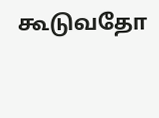கூடுவதோ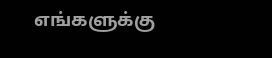எங்களுக்கு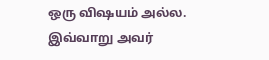ஒரு விஷயம் அல்ல. இவ்வாறு அவர்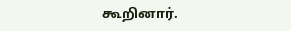கூறினார்.